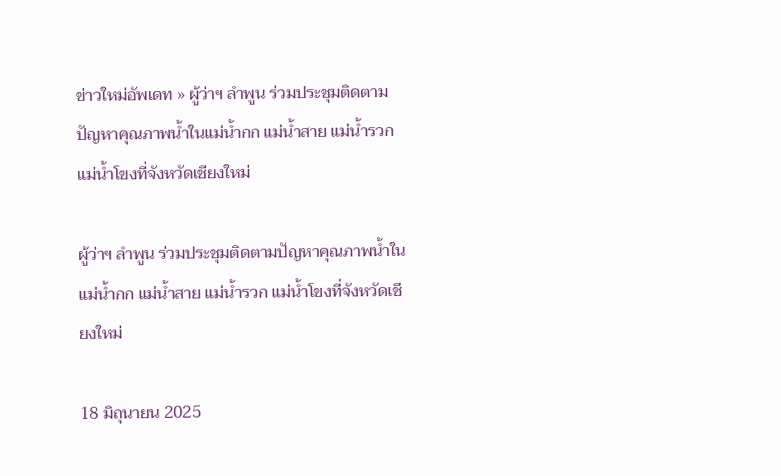ข่าวใหม่อัพเดท » ผู้ว่าฯ ลำพูน ร่วมประชุมติดตามปัญหาคุณภาพน้ำในแม่น้ำกก แม่น้ำสาย แม่น้ำรวก แม่น้ำโขงที่จังหวัดเชียงใหม่

ผู้ว่าฯ ลำพูน ร่วมประชุมติดตามปัญหาคุณภาพน้ำในแม่น้ำกก แม่น้ำสาย แม่น้ำรวก แม่น้ำโขงที่จังหวัดเชียงใหม่

18 มิถุนายน 2025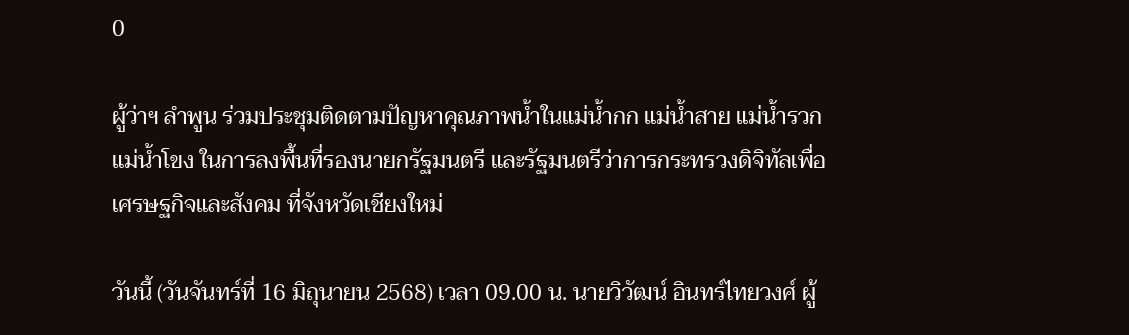0

ผู้ว่าฯ ลำพูน ร่วมประชุมติดตามปัญหาคุณภาพน้ำในแม่น้ำกก แม่น้ำสาย แม่น้ำรวก แม่น้ำโขง ในการลงพื้นที่รองนายกรัฐมนตรี และรัฐมนตรีว่าการกระทรวงดิจิทัลเพื่อเศรษฐกิจและสังคม ที่จังหวัดเชียงใหม่

วันนี้ (วันจันทร์ที่ 16 มิถุนายน 2568) เวลา 09.00 น. นายวิวัฒน์ อินทร์ไทยวงศ์ ผู้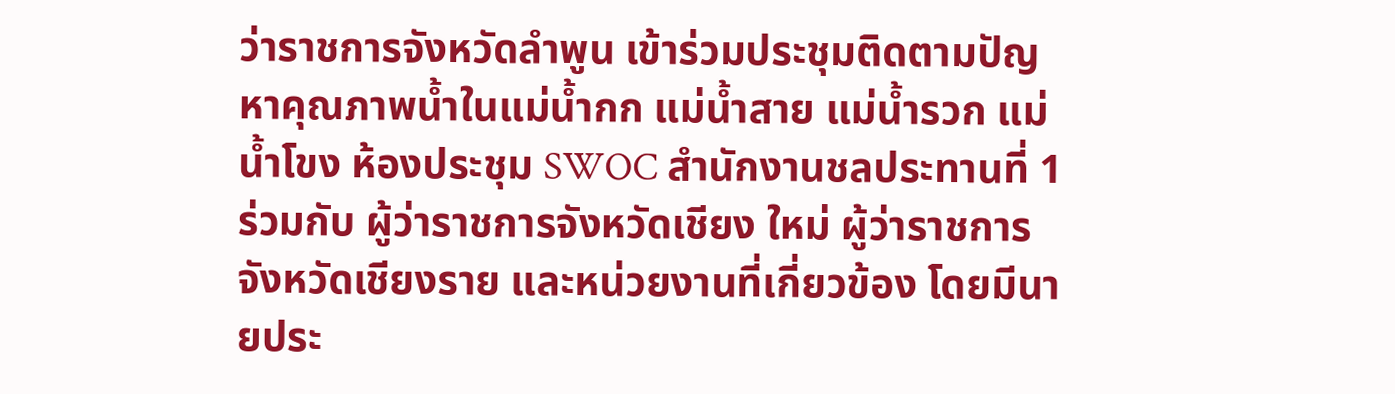ว่าราชการจังหวัดลำพูน เข้าร่วมประชุมติดตามปัญหาคุณภาพน้ำในแม่น้ำกก แม่น้ำสาย แม่น้ำรวก แม่น้ำโขง ห้องประชุม SWOC สำนักงานชลประทานที่ 1 ร่วมกับ ผู้ว่าราชการจังหวัดเชียง ใหม่ ผู้ว่าราชการจังหวัดเชียงราย และหน่วยงานที่เกี่ยวข้อง โดยมีนายประ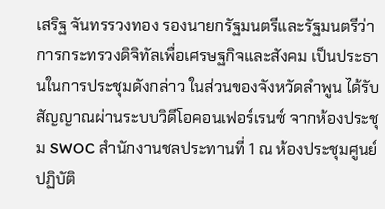เสริฐ จันทรรวงทอง รองนายกรัฐมนตรีและรัฐมนตรีว่าการกระทรวงดิจิทัลเพื่อเศรษฐกิจและสังคม เป็นประธานในการประชุมดังกล่าว ในส่วนของจังหวัดลำพูน ได้รับสัญญาณผ่านระบบวิดีโอคอนเฟอร์เรนซ์ จากห้องประชุม SWOC สำนักงานชลประทานที่ 1 ณ ห้องประชุมศูนย์ปฏิบัติ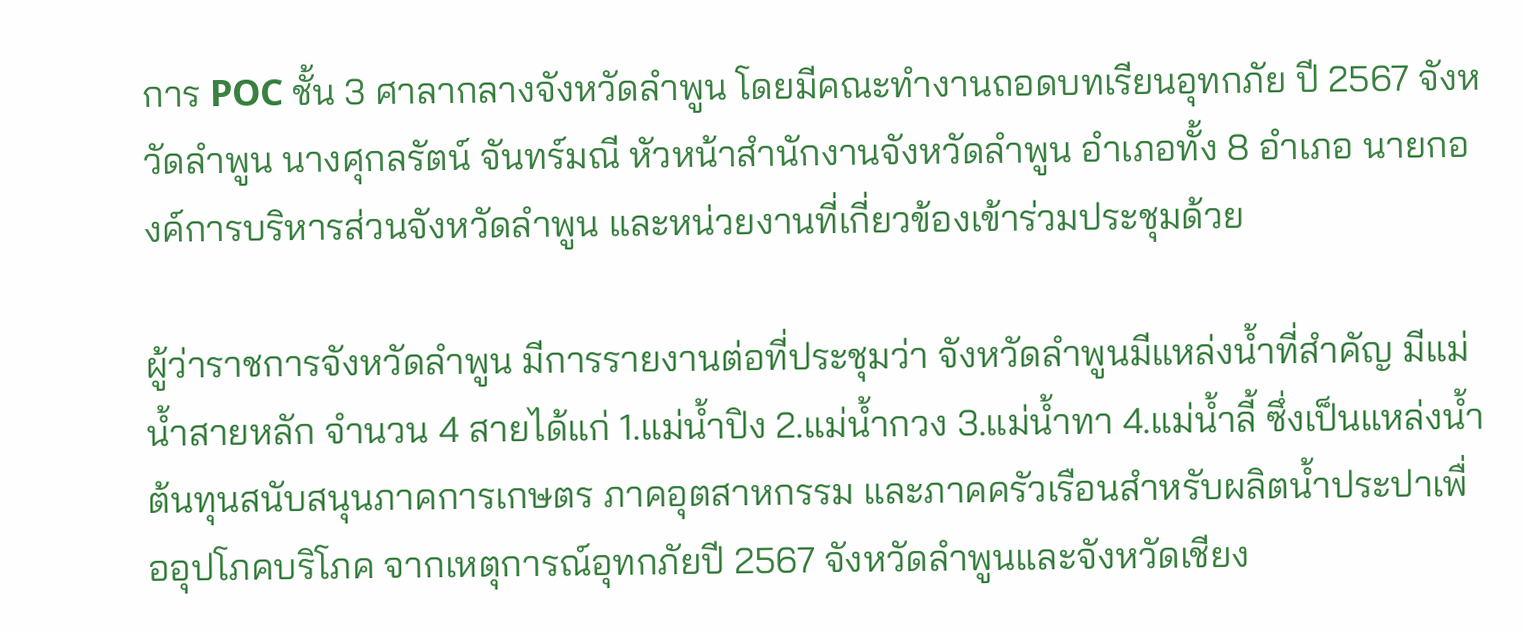การ POC ชั้น 3 ศาลากลางจังหวัดลำพูน โดยมีคณะทำงานถอดบทเรียนอุทกภัย ปี 2567 จังหวัดลำพูน นางศุกลรัตน์ จันทร์มณี หัวหน้าสำนักงานจังหวัดลำพูน อำเภอทั้ง 8 อำเภอ นายกองค์การบริหารส่วนจังหวัดลำพูน และหน่วยงานที่เกี่ยวข้องเข้าร่วมประชุมด้วย

ผู้ว่าราชการจังหวัดลำพูน มีการรายงานต่อที่ประชุมว่า จังหวัดลำพูนมีแหล่งน้ำที่สำคัญ มีแม่น้ำสายหลัก จำนวน 4 สายได้แก่ 1.แม่น้ำปิง 2.แม่น้ำกวง 3.แม่น้ำทา 4.แม่น้ำลี้ ซึ่งเป็นแหล่งน้ำต้นทุนสนับสนุนภาคการเกษตร ภาคอุตสาหกรรม และภาคครัวเรือนสำหรับผลิตน้ำประปาเพื่ออุปโภคบริโภค จากเหตุการณ์อุทกภัยปี 2567 จังหวัดลำพูนและจังหวัดเชียง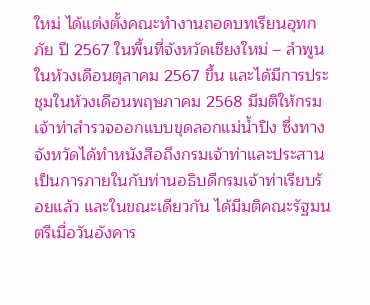ใหม่ ได้แต่งตั้งคณะทำงานถอดบทเรียนอุทกภัย ปี 2567 ในพื้นที่จังหวัดเชียงใหม่ – ลำพูน ในห้วงเดือนตุลาคม 2567 ขึ้น และได้มีการประชุมในห้วงเดือนพฤษภาคม 2568 มีมติให้กรมเจ้าท่าสำรวจออกแบบขุดลอกแม่น้ำปิง ซึ่งทางจังหวัดได้ทำหนังสือถึงกรมเจ้าท่าและประสานเป็นการภายในกับท่านอธิบดีกรมเจ้าท่าเรียบร้อยแล้ว และในขณะเดียวกัน ได้มีมติคณะรัฐมนตรีเมื่อวันอังคาร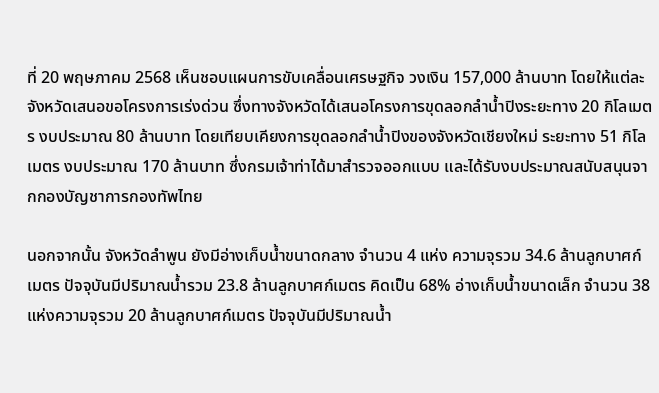ที่ 20 พฤษภาคม 2568 เห็นชอบแผนการขับเคลื่อนเศรษฐกิจ วงเงิน 157,000 ล้านบาท โดยให้แต่ละจังหวัดเสนอขอโครงการเร่งด่วน ซึ่งทางจังหวัดได้เสนอโครงการขุดลอกลำน้ำปิงระยะทาง 20 กิโลเมตร งบประมาณ 80 ล้านบาท โดยเทียบเคียงการขุดลอกลำน้ำปิงของจังหวัดเชียงใหม่ ระยะทาง 51 กิโลเมตร งบประมาณ 170 ล้านบาท ซึ่งกรมเจ้าท่าได้มาสำรวจออกแบบ และได้รับงบประมาณสนับสนุนจากกองบัญชาการกองทัพไทย

นอกจากนั้น จังหวัดลำพูน ยังมีอ่างเก็บน้ำขนาดกลาง จำนวน 4 แห่ง ความจุรวม 34.6 ล้านลูกบาศก์เมตร ปัจจุบันมีปริมาณน้ำรวม 23.8 ล้านลูกบาศก์เมตร คิดเป็น 68% อ่างเก็บน้ำขนาดเล็ก จำนวน 38 แห่งความจุรวม 20 ล้านลูกบาศก์เมตร ปัจจุบันมีปริมาณน้ำ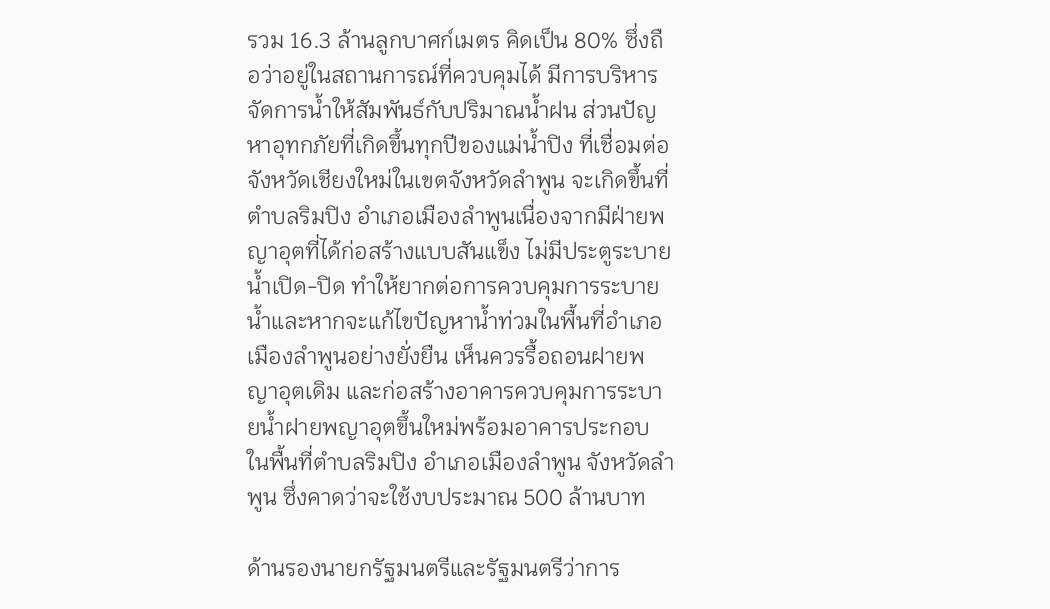รวม 16.3 ล้านลูกบาศก์เมตร คิดเป็น 80% ซึ่งถือว่าอยู่ในสถานการณ์ที่ควบคุมได้ มีการบริหารจัดการน้ำให้สัมพันธ์กับปริมาณน้ำฝน ส่วนปัญหาอุทกภัยที่เกิดขึ้นทุกปีของแม่น้ำปิง ที่เชื่อมต่อจังหวัดเชียงใหม่ในเขตจังหวัดลำพูน จะเกิดขึ้นที่ตำบลริมปิง อำเภอเมืองลำพูนเนื่องจากมีฝ่ายพญาอุตที่ได้ก่อสร้างแบบสันแข็ง ไม่มีประตูระบายน้ำเปิด-ปิด ทำให้ยากต่อการควบคุมการระบายน้ำและหากจะแก้ไขปัญหาน้ำท่วมในพื้นที่อำเภอเมืองลำพูนอย่างยั่งยืน เห็นควรรื้อถอนฝายพญาอุตเดิม และก่อสร้างอาคารควบคุมการระบายน้ำฝายพญาอุตขึ้นใหม่พร้อมอาคารประกอบ ในพื้นที่ตำบลริมปิง อำเภอเมืองลำพูน จังหวัดลำพูน ซึ่งคาดว่าจะใช้งบประมาณ 500 ล้านบาท

ด้านรองนายกรัฐมนตรีและรัฐมนตรีว่าการ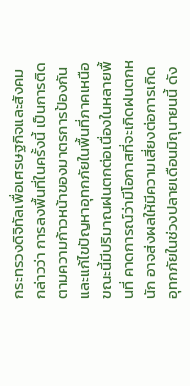กระทรวงดิจิทัลเพื่อเศรษฐกิจและสังคม กล่าวว่า การลงพื้นที่ในครั้งนี้ เป็นการติดตามความก้าวหน้าของมาตรการป้องกันและแก้ไขปัญหาอุทกภัยในพื้นที่ภาคเหนือ ขณะนี้มีปริมาณฝนตกต่อเนื่องในหลายพื้นที่ คาดการณ์ว่ามีโอกาสที่จะเกิดฝนตกหนัก อาจส่งผลให้มีความเสี่ยงต่อการเกิดอุทกภัยในช่วงปลายเดือนมิถุนายนนี้ ดัง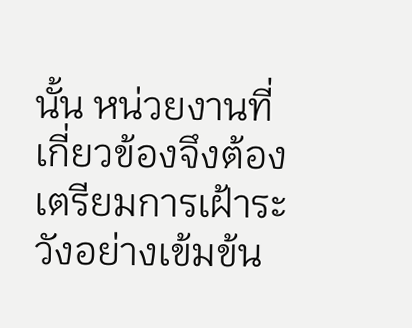นั้น หน่วยงานที่เกี่ยวข้องจึงต้องเตรียมการเฝ้าระวังอย่างเข้มข้น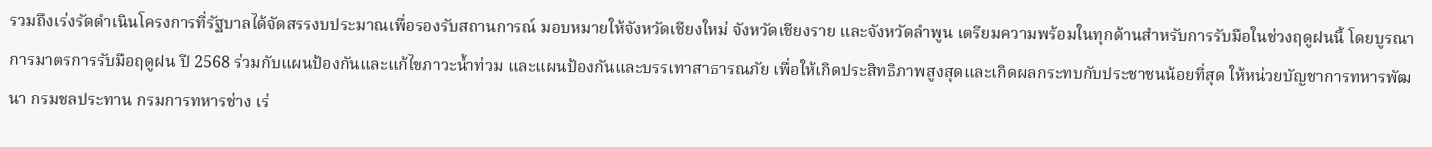รวมถึงเร่งรัดดำเนินโครงการที่รัฐบาลได้จัดสรรงบประมาณเพื่อรองรับสถานการณ์ มอบหมายให้จังหวัดเชียงใหม่ จังหวัดเชียงราย และจังหวัดลำพูน เตรียมความพร้อมในทุกด้านสำหรับการรับมือในช่วงฤดูฝนนี้ โดยบูรณาการมาตรการรับมือฤดูฝน ปี 2568 ร่วมกับแผนป้องกันและแก้ไขภาวะน้ำท่วม และแผนป้องกันและบรรเทาสาธารณภัย เพื่อให้เกิดประสิทธิภาพสูงสุดและเกิดผลกระทบกับประชาชนน้อยที่สุด ให้หน่วยบัญชาการทหารพัฒนา กรมชลประทาน กรมการทหารช่าง เร่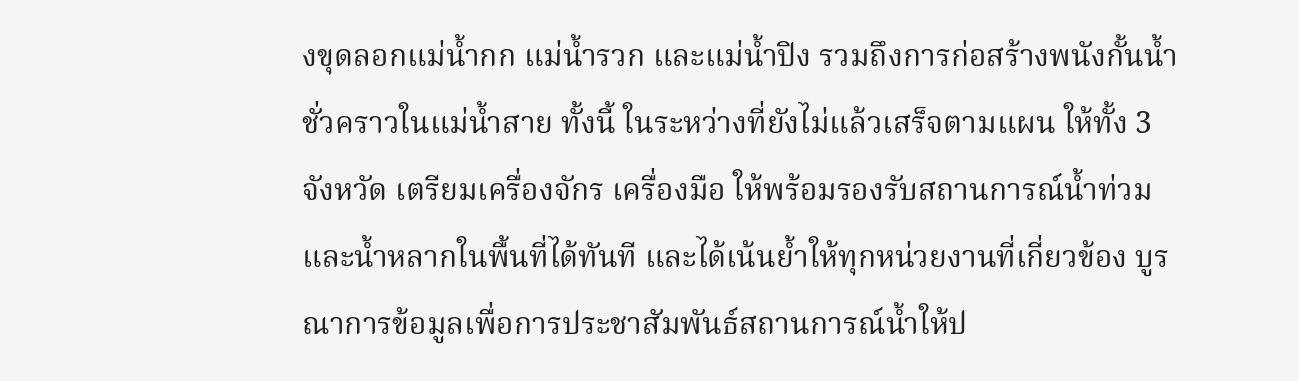งขุดลอกแม่น้ำกก แม่น้ำรวก และแม่น้ำปิง รวมถึงการก่อสร้างพนังกั้นน้ำชั่วคราวในแม่น้ำสาย ทั้งนี้ ในระหว่างที่ยังไม่แล้วเสร็จตามแผน ให้ทั้ง 3 จังหวัด เตรียมเครื่องจักร เครื่องมือ ให้พร้อมรองรับสถานการณ์น้ำท่วมและน้ำหลากในพื้นที่ได้ทันที และได้เน้นย้ำให้ทุกหน่วยงานที่เกี่ยวข้อง บูรณาการข้อมูลเพื่อการประชาสัมพันธ์สถานการณ์น้ำให้ป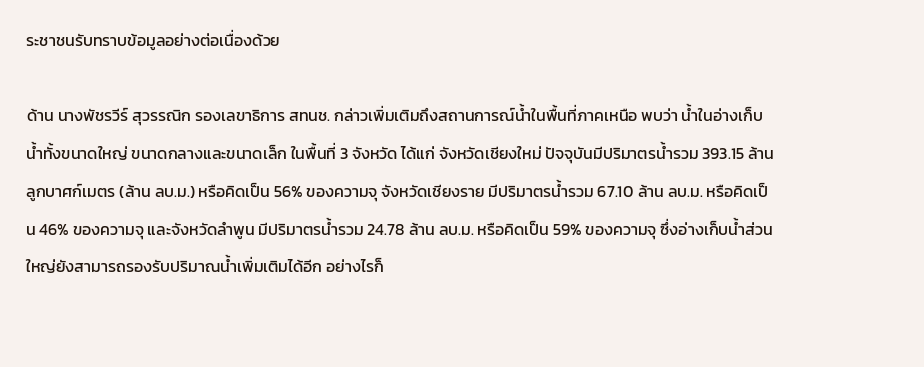ระชาชนรับทราบข้อมูลอย่างต่อเนื่องด้วย

ด้าน นางพัชรวีร์ สุวรรณิก รองเลขาธิการ สทนช. กล่าวเพิ่มเติมถึงสถานการณ์น้ำในพื้นที่ภาคเหนือ พบว่า น้ำในอ่างเก็บน้ำทั้งขนาดใหญ่ ขนาดกลางและขนาดเล็ก ในพื้นที่ 3 จังหวัด ได้แก่ จังหวัดเชียงใหม่ ปัจจุบันมีปริมาตรน้ำรวม 393.15 ล้านลูกบาศก์เมตร (ล้าน ลบ.ม.) หรือคิดเป็น 56% ของความจุ จังหวัดเชียงราย มีปริมาตรน้ำรวม 67.10 ล้าน ลบ.ม. หรือคิดเป็น 46% ของความจุ และจังหวัดลำพูน มีปริมาตรน้ำรวม 24.78 ล้าน ลบ.ม. หรือคิดเป็น 59% ของความจุ ซึ่งอ่างเก็บน้ำส่วนใหญ่ยังสามารถรองรับปริมาณน้ำเพิ่มเติมได้อีก อย่างไรก็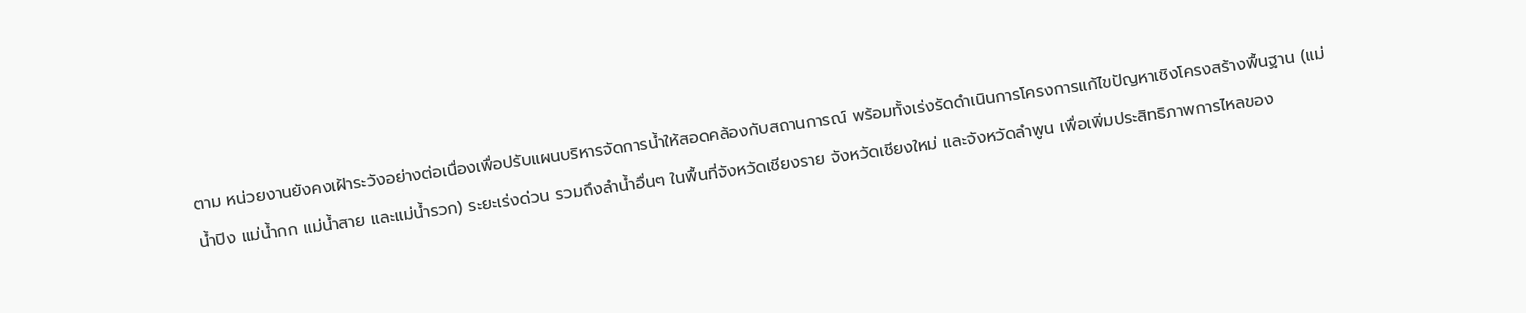ตาม หน่วยงานยังคงเฝ้าระวังอย่างต่อเนื่องเพื่อปรับแผนบริหารจัดการน้ำให้สอดคล้องกับสถานการณ์ พร้อมทั้งเร่งรัดดำเนินการโครงการแก้ไขปัญหาเชิงโครงสร้างพื้นฐาน (แม่น้ำปิง แม่น้ำกก แม่น้ำสาย และแม่น้ำรวก) ระยะเร่งด่วน รวมถึงลำน้ำอื่นๆ ในพื้นที่จังหวัดเชียงราย จังหวัดเชียงใหม่ และจังหวัดลำพูน เพื่อเพิ่มประสิทธิภาพการไหลของ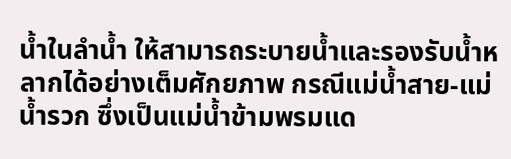น้ำในลำน้ำ ให้สามารถระบายน้ำและรองรับน้ำหลากได้อย่างเต็มศักยภาพ กรณีแม่น้ำสาย-แม่น้ำรวก ซึ่งเป็นแม่น้ำข้ามพรมแด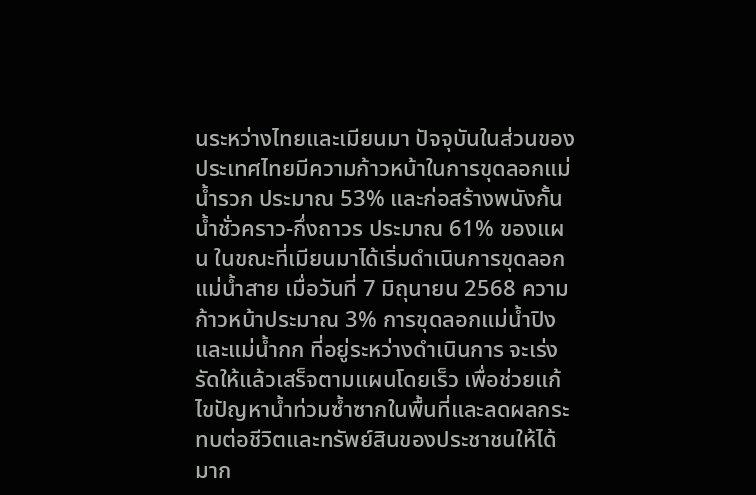นระหว่างไทยและเมียนมา ปัจจุบันในส่วนของประเทศไทยมีความก้าวหน้าในการขุดลอกแม่น้ำรวก ประมาณ 53% และก่อสร้างพนังกั้นน้ำชั่วคราว-กึ่งถาวร ประมาณ 61% ของแผน ในขณะที่เมียนมาได้เริ่มดำเนินการขุดลอกแม่น้ำสาย เมื่อวันที่ 7 มิถุนายน 2568 ความก้าวหน้าประมาณ 3% การขุดลอกแม่น้ำปิง และแม่น้ำกก ที่อยู่ระหว่างดำเนินการ จะเร่งรัดให้แล้วเสร็จตามแผนโดยเร็ว เพื่อช่วยแก้ไขปัญหาน้ำท่วมซ้ำซากในพื้นที่และลดผลกระทบต่อชีวิตและทรัพย์สินของประชาชนให้ได้มาก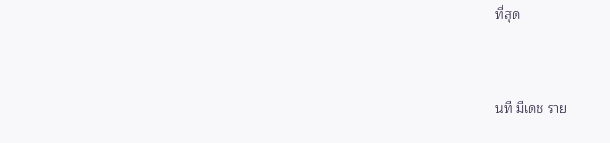ที่สุด


นที มีเดช ราย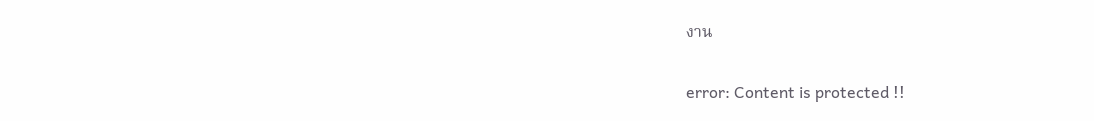งาน

error: Content is protected !!